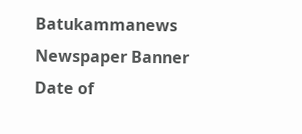Batukammanews
Newspaper Banner
Date of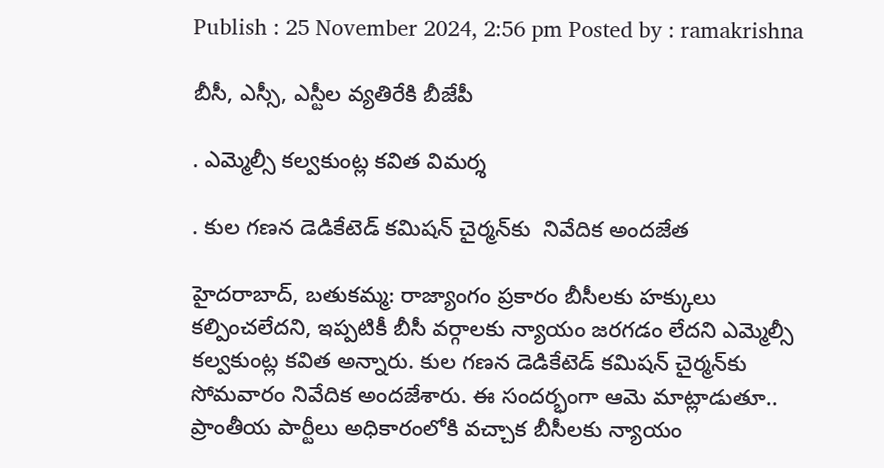Publish : 25 November 2024, 2:56 pm Posted by : ramakrishna

బీసీ, ఎస్సీ, ఎస్టీల వ్యతిరేకి బీజేపీ

. ఎమ్మెల్సీ కల్వకుంట్ల కవిత విమర్శ

. కుల గణన డెడికేటెడ్ కమిషన్ చైర్మన్‌కు  నివేదిక అందజేత

హైదరాబాద్, బతుకమ్మ: రాజ్యాంగం ప్రకారం బీసీలకు హక్కులు కల్పించలేదని, ఇప్పటికీ బీసీ వర్గాలకు న్యాయం జరగడం లేదని ఎమ్మెల్సీ కల్వకుంట్ల కవిత అన్నారు. కుల గణన డెడికేటెడ్ కమిషన్ చైర్మన్‌కు సోమవారం నివేదిక అందజేశారు. ఈ సందర్భంగా ఆమె మాట్లాడుతూ.. ప్రాంతీయ పార్టీలు అధికారంలోకి వచ్చాక బీసీలకు న్యాయం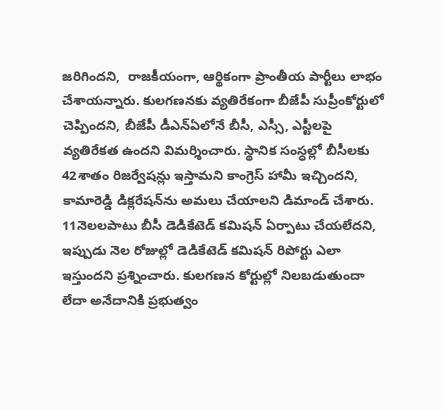జరిగిందని,  రాజకీయంగా, ఆర్థికంగా ప్రాంతీయ పార్టీలు లాభం చేశాయన్నారు. కులగణనకు వ్యతిరేకంగా బీజేపీ సుప్రీంకోర్టులో చెప్పిందని, బీజేపీ డీఎన్ఏలోనే బీసీ, ఎస్సీ, ఎస్టీలపై వ్యతిరేకత ఉందని విమర్శించారు. స్థానిక సంస్ధల్లో బీసీలకు 42శాతం రిజర్వేషన్లు ఇస్తామని కాంగ్రెస్ హామీ ఇచ్చిందని, కామారెడ్డి డిక్లరేషన్‌ను అమలు చేయాలని డిమాండ్ చేశారు. 11నెలలపాటు బీసీ డెడికేటెడ్ కమిషన్ ఏర్పాటు చేయలేదని, ఇప్పుడు నెల రోజుల్లో డెడికేటెడ్ కమిషన్ రిపోర్టు ఎలా ఇస్తుందని ప్రశ్నించారు. కులగణన కోర్టుల్లో నిలబడుతుందా లేదా అనేదానికి ప్రభుత్వం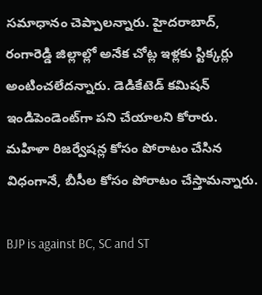సమాధానం చెప్పాలన్నారు. హైదరాబాద్, రంగారెడ్డి జిల్లాల్లో అనేక చోట్ల ఇళ్లకు స్టిక్కర్లు అంటించలేదన్నారు. డెడికేటెడ్ కమిషన్ ఇండిపెండెంట్‌గా పని చేయాలని కోరారు. మహిళా రిజర్వేషన్ల కోసం పోరాటం చేసిన విధంగానే, బీసీల కోసం పోరాటం చేస్తామన్నారు.

BJP is against BC, SC and ST